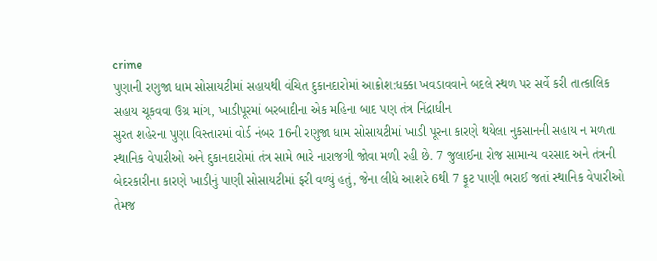crime
પુણાની રણુજા ધામ સોસાયટીમાં સહાયથી વંચિત દુકાનદારોમાં આક્રોશ:ધક્કા ખવડાવવાને બદલે સ્થળ પર સર્વે કરી તાત્કાલિક સહાય ચૂકવવા ઉગ્ર માંગ, ખાડીપૂરમાં બરબાદીના એક મહિના બાદ પણ તંત્ર નિંદ્રાધીન
સુરત શહેરના પુણા વિસ્તારમાં વોર્ડ નંબર 16ની રણુજા ધામ સોસાયટીમાં ખાડી પૂરના કારણે થયેલા નુકસાનની સહાય ન મળતા સ્થાનિક વેપારીઓ અને દુકાનદારોમાં તંત્ર સામે ભારે નારાજગી જોવા મળી રહી છે. 7 જુલાઈના રોજ સામાન્ય વરસાદ અને તંત્રની બેદરકારીના કારણે ખાડીનું પાણી સોસાયટીમાં ફરી વળ્યું હતું, જેના લીધે આશરે 6થી 7 ફૂટ પાણી ભરાઈ જતાં સ્થાનિક વેપારીઓ તેમજ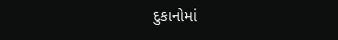દુકાનોમાં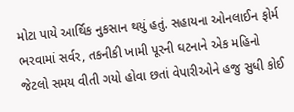મોટા પાયે આર્થિક નુકસાન થયું હતું. સહાયના ઓનલાઈન ફોર્મ ભરવામાં સર્વર, તકનીકી ખામી પૂરની ઘટનાને એક મહિનો જેટલો સમય વીતી ગયો હોવા છતાં વેપારીઓને હજુ સુધી કોઈ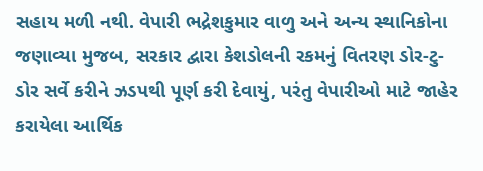સહાય મળી નથી. વેપારી ભદ્રેશકુમાર વાળુ અને અન્ય સ્થાનિકોના જણાવ્યા મુજબ, સરકાર દ્વારા કેશડોલની રકમનું વિતરણ ડોર-ટુ-ડોર સર્વે કરીને ઝડપથી પૂર્ણ કરી દેવાયું, પરંતુ વેપારીઓ માટે જાહેર કરાયેલા આર્થિક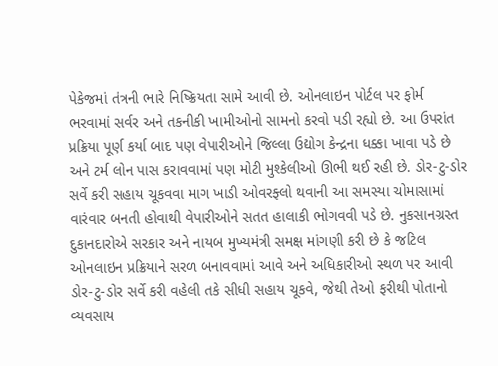પેકેજમાં તંત્રની ભારે નિષ્ક્રિયતા સામે આવી છે. ઓનલાઇન પોર્ટલ પર ફોર્મ ભરવામાં સર્વર અને તકનીકી ખામીઓનો સામનો કરવો પડી રહ્યો છે. આ ઉપરાંત પ્રક્રિયા પૂર્ણ કર્યા બાદ પણ વેપારીઓને જિલ્લા ઉદ્યોગ કેન્દ્રના ધક્કા ખાવા પડે છે અને ટર્મ લોન પાસ કરાવવામાં પણ મોટી મુશ્કેલીઓ ઊભી થઈ રહી છે. ડોર-ટુ-ડોર સર્વે કરી સહાય ચૂકવવા માગ ખાડી ઓવરફ્લો થવાની આ સમસ્યા ચોમાસામાં વારંવાર બનતી હોવાથી વેપારીઓને સતત હાલાકી ભોગવવી પડે છે. નુકસાનગ્રસ્ત દુકાનદારોએ સરકાર અને નાયબ મુખ્યમંત્રી સમક્ષ માંગણી કરી છે કે જટિલ ઓનલાઇન પ્રક્રિયાને સરળ બનાવવામાં આવે અને અધિકારીઓ સ્થળ પર આવી ડોર-ટુ-ડોર સર્વે કરી વહેલી તકે સીધી સહાય ચૂકવે, જેથી તેઓ ફરીથી પોતાનો વ્યવસાય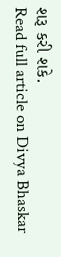શરૂ કરી શકે.
Read full article on Divya Bhaskar